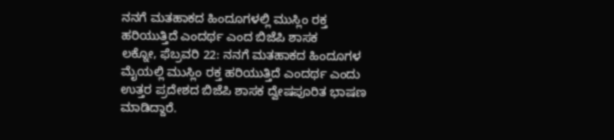ನನಗೆ ಮತಹಾಕದ ಹಿಂದೂಗಳಲ್ಲಿ ಮುಸ್ಲಿಂ ರಕ್ತ ಹರಿಯುತ್ತಿದೆ ಎಂದರ್ಥ ಎಂದ ಬಿಜೆಪಿ ಶಾಸಕ
ಲಕ್ನೋ, ಫೆಬ್ರವರಿ 22: ನನಗೆ ಮತಹಾಕದ ಹಿಂದೂಗಳ ಮೈಯಲ್ಲಿ ಮುಸ್ಲಿಂ ರಕ್ತ ಹರಿಯುತ್ತಿದೆ ಎಂದರ್ಥ ಎಂದು ಉತ್ತರ ಪ್ರದೇಶದ ಬಿಜೆಪಿ ಶಾಸಕ ದ್ವೇಷಪೂರಿತ ಭಾಷಣ ಮಾಡಿದ್ದಾರೆ.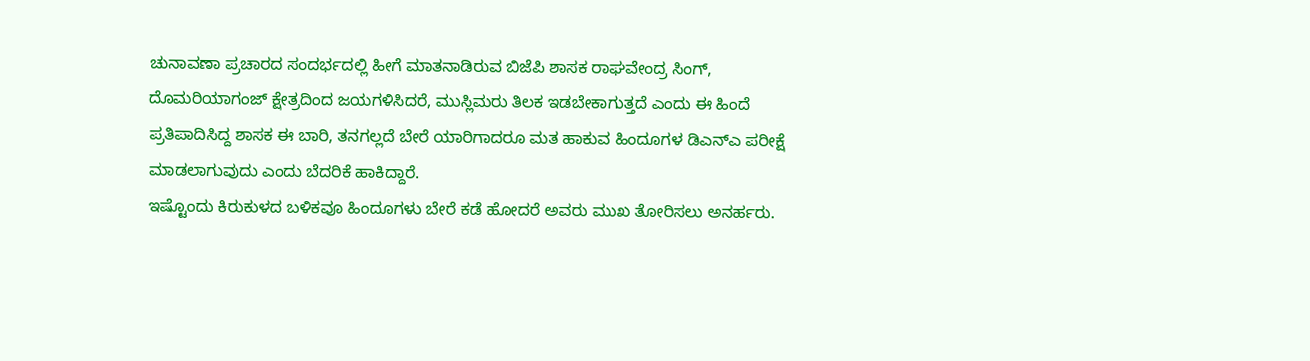ಚುನಾವಣಾ ಪ್ರಚಾರದ ಸಂದರ್ಭದಲ್ಲಿ ಹೀಗೆ ಮಾತನಾಡಿರುವ ಬಿಜೆಪಿ ಶಾಸಕ ರಾಘವೇಂದ್ರ ಸಿಂಗ್, ದೊಮರಿಯಾಗಂಜ್ ಕ್ಷೇತ್ರದಿಂದ ಜಯಗಳಿಸಿದರೆ, ಮುಸ್ಲಿಮರು ತಿಲಕ ಇಡಬೇಕಾಗುತ್ತದೆ ಎಂದು ಈ ಹಿಂದೆ ಪ್ರತಿಪಾದಿಸಿದ್ದ ಶಾಸಕ ಈ ಬಾರಿ, ತನಗಲ್ಲದೆ ಬೇರೆ ಯಾರಿಗಾದರೂ ಮತ ಹಾಕುವ ಹಿಂದೂಗಳ ಡಿಎನ್ಎ ಪರೀಕ್ಷೆ ಮಾಡಲಾಗುವುದು ಎಂದು ಬೆದರಿಕೆ ಹಾಕಿದ್ದಾರೆ.
ಇಷ್ಟೊಂದು ಕಿರುಕುಳದ ಬಳಿಕವೂ ಹಿಂದೂಗಳು ಬೇರೆ ಕಡೆ ಹೋದರೆ ಅವರು ಮುಖ ತೋರಿಸಲು ಅನರ್ಹರು.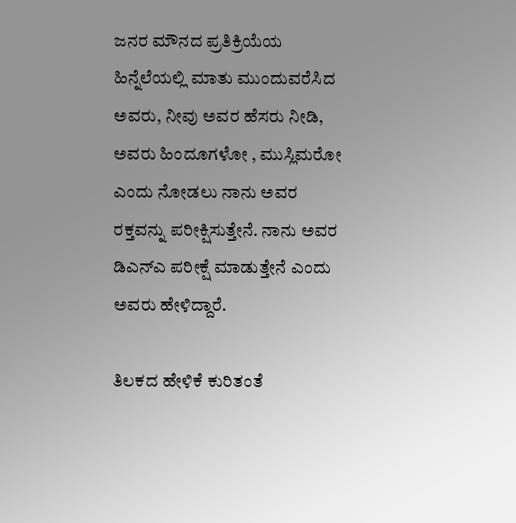ಜನರ ಮೌನದ ಪ್ರತಿಕ್ರಿಯೆಯ ಹಿನ್ನೆಲೆಯಲ್ಲಿ ಮಾತು ಮುಂದುವರೆಸಿದ ಅವರು, ನೀವು ಅವರ ಹೆಸರು ನೀಡಿ, ಅವರು ಹಿಂದೂಗಳೋ , ಮುಸ್ಲಿಮರೋ ಎಂದು ನೋಡಲು ನಾನು ಅವರ ರಕ್ತವನ್ನು ಪರೀಕ್ಷಿಸುತ್ತೇನೆ. ನಾನು ಅವರ ಡಿಎನ್ಎ ಪರೀಕ್ಷೆ ಮಾಡುತ್ತೇನೆ ಎಂದು ಅವರು ಹೇಳಿದ್ದಾರೆ.

ತಿಲಕದ ಹೇಳಿಕೆ ಕುರಿತಂತೆ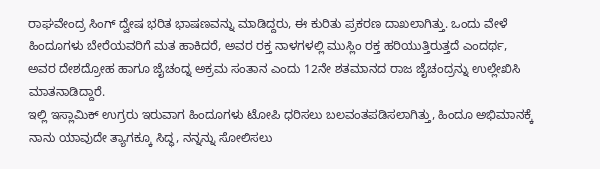ರಾಘವೇಂದ್ರ ಸಿಂಗ್ ದ್ವೇಷ ಭರಿತ ಭಾಷಣವನ್ನು ಮಾಡಿದ್ದರು, ಈ ಕುರಿತು ಪ್ರಕರಣ ದಾಖಲಾಗಿತ್ತು. ಒಂದು ವೇಳೆ ಹಿಂದೂಗಳು ಬೇರೆಯವರಿಗೆ ಮತ ಹಾಕಿದರೆ, ಅವರ ರಕ್ತ ನಾಳಗಳಲ್ಲಿ ಮುಸ್ಲಿಂ ರಕ್ತ ಹರಿಯುತ್ತಿರುತ್ತದೆ ಎಂದರ್ಥ, ಅವರ ದೇಶದ್ರೋಹ ಹಾಗೂ ಜೈಚಂದ್ನ ಅಕ್ರಮ ಸಂತಾನ ಎಂದು 12ನೇ ಶತಮಾನದ ರಾಜ ಜೈಚಂದ್ರನ್ನು ಉಲ್ಲೇಖಿಸಿ ಮಾತನಾಡಿದ್ದಾರೆ.
ಇಲ್ಲಿ ಇಸ್ಲಾಮಿಕ್ ಉಗ್ರರು ಇರುವಾಗ ಹಿಂದೂಗಳು ಟೋಪಿ ಧರಿಸಲು ಬಲವಂತಪಡಿಸಲಾಗಿತ್ತು, ಹಿಂದೂ ಅಭಿಮಾನಕ್ಕೆ ನಾನು ಯಾವುದೇ ತ್ಯಾಗಕ್ಕೂ ಸಿದ್ಧ, ನನ್ನನ್ನು ಸೋಲಿಸಲು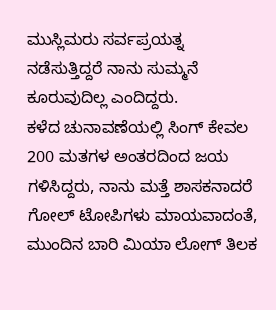ಮುಸ್ಲಿಮರು ಸರ್ವಪ್ರಯತ್ನ ನಡೆಸುತ್ತಿದ್ದರೆ ನಾನು ಸುಮ್ಮನೆ ಕೂರುವುದಿಲ್ಲ ಎಂದಿದ್ದರು.
ಕಳೆದ ಚುನಾವಣೆಯಲ್ಲಿ ಸಿಂಗ್ ಕೇವಲ 200 ಮತಗಳ ಅಂತರದಿಂದ ಜಯ ಗಳಿಸಿದ್ದರು, ನಾನು ಮತ್ತೆ ಶಾಸಕನಾದರೆ ಗೋಲ್ ಟೋಪಿಗಳು ಮಾಯವಾದಂತೆ, ಮುಂದಿನ ಬಾರಿ ಮಿಯಾ ಲೋಗ್ ತಿಲಕ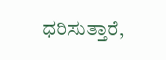ಧರಿಸುತ್ತಾರೆ,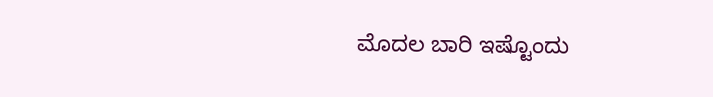ಮೊದಲ ಬಾರಿ ಇಷ್ಟೊಂದು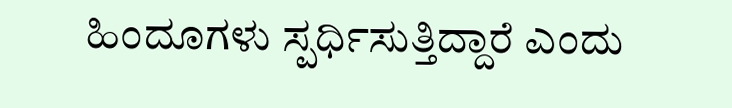ಹಿಂದೂಗಳು ಸ್ಪರ್ಧಿಸುತ್ತಿದ್ದಾರೆ ಎಂದು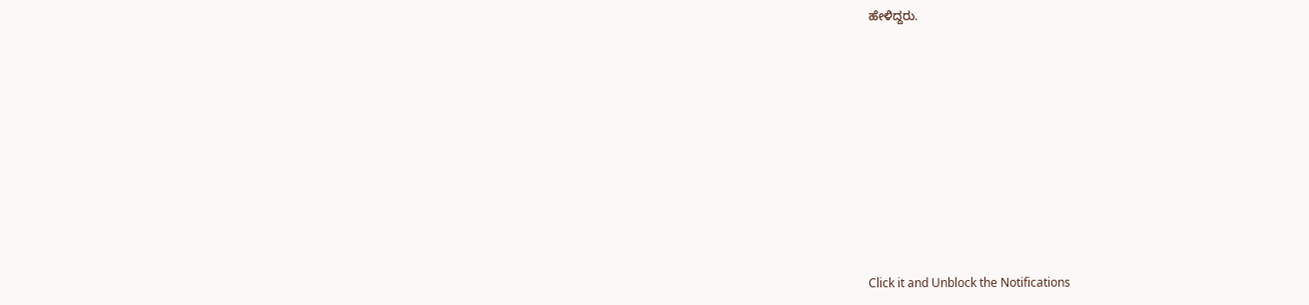ಹೇಳಿದ್ದರು.












Click it and Unblock the Notifications